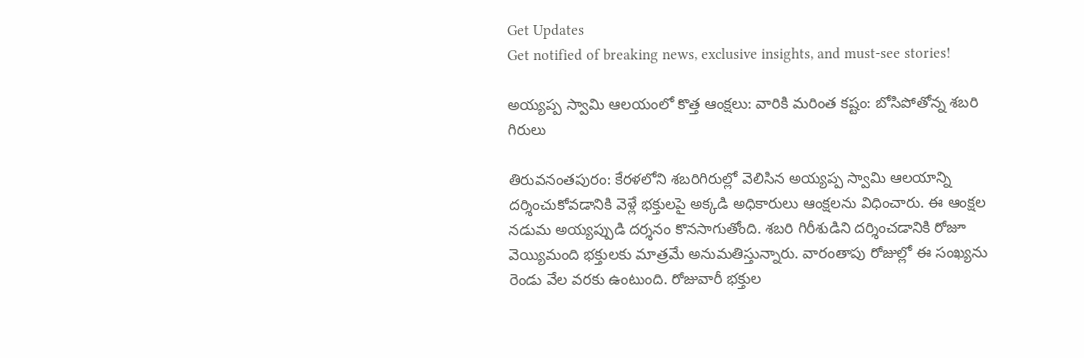Get Updates
Get notified of breaking news, exclusive insights, and must-see stories!

అయ్యప్ప స్వామి ఆలయంలో కొత్త ఆంక్షలు: వారికి మరింత కష్టం: బోసిపోతోన్న శబరి గిరులు

తిరువనంతపురం: కేరళలోని శబరిగిరుల్లో వెలిసిన అయ్యప్ప స్వామి ఆలయాన్ని దర్శించుకోవడానికి వెళ్లే భక్తులపై అక్కడి అధికారులు ఆంక్షలను విధించారు. ఈ ఆంక్షల నడుమ అయ్యప్పుడి దర్శనం కొనసాగుతోంది. శబరి గిరీశుడిని దర్శించడానికి రోజూ వెయ్యిమంది భక్తులకు మాత్రమే అనుమతిస్తున్నారు. వారంతాపు రోజుల్లో ఈ సంఖ్యను రెండు వేల వరకు ఉంటుంది. రోజువారీ భక్తుల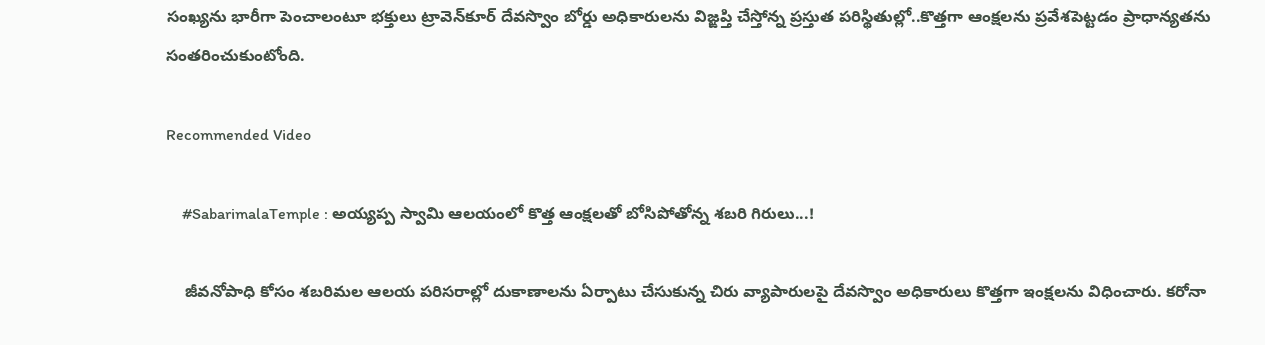సంఖ్యను భారీగా పెంచాలంటూ భక్తులు ట్రావెన్‌కూర్ దేవస్వొం బోర్డు అధికారులను విజ్ఙప్తి చేస్తోన్న ప్రస్తుత పరిస్థితుల్లో..కొత్తగా ఆంక్షలను ప్రవేశపెట్టడం ప్రాధాన్యతను సంతరించుకుంటోంది.

Recommended Video

    #SabarimalaTemple : అయ్యప్ప స్వామి ఆలయంలో కొత్త ఆంక్షలతో బోసిపోతోన్న శబరి గిరులు...!

    జీవనోపాధి కోసం శబరిమల ఆలయ పరిసరాల్లో దుకాణాలను ఏర్పాటు చేసుకున్న చిరు వ్యాపారులపై దేవస్వొం అధికారులు కొత్తగా ఇంక్షలను విధించారు. కరోనా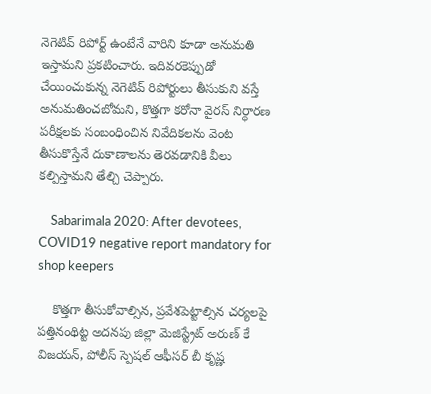నెగెటివ్ రిపోర్ట్ ఉంటేనే వారిని కూడా అనుమతి ఇస్తామని ప్రకటించారు. ఇదివరకెప్పుడో చేయించుకున్న నెగెటివ్ రిపోర్టులు తీసుకుని వస్తే అనుమతించబోమని, కొత్తగా కరోనా వైరస్ నిర్ధారణ పరీక్షలకు సంబంధించిన నివేదికలను వెంట తీసుకొస్తేనే దుకాణాలను తెరవడానికి వీలు కల్పిస్తామని తేల్చి చెప్పారు.

    Sabarimala 2020: After devotees, COVID19 negative report mandatory for shop keepers

    కొత్తగా తీసుకోవాల్సిన, ప్రవేశపెట్టాల్సిన చర్యలపై పత్తినంథిట్ట అదనపు జిల్లా మెజిస్ట్రేట్ అరుణ్ కే విజయన్, పోలీస్ స్పెషల్ ఆఫీసర్ బీ కృష్ణ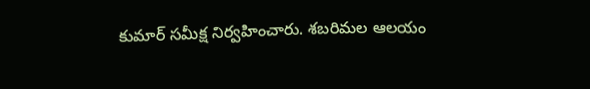కుమార్ సమీక్ష నిర్వహించారు. శబరిమల ఆలయం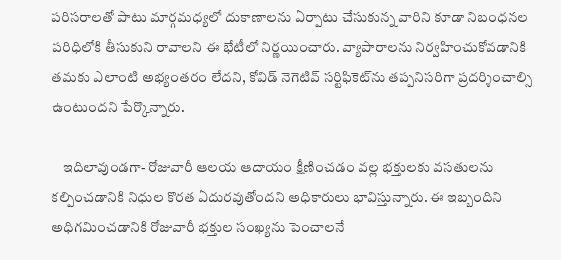పరిసరాలతో పాటు మార్గమధ్యలో దుకాణాలను ఏర్పాటు చేసుకున్న వారిని కూడా నిబంధనల పరిధిలోకి తీసుకుని రావాలని ఈ భేటీలో నిర్ణయించారు. వ్యాపారాలను నిర్వహించుకోవడానికి తమకు ఎలాంటి అభ్యంతరం లేదని, కోవిడ్ నెగెటివ్ సర్టిఫికెట్‌ను తప్పనిసరిగా ప్రదర్శించాల్సి ఉంటుందని పేర్కొన్నారు.

    ఇదిలావుండగా- రోజువారీ ఆలయ ఆదాయం క్షీణించడం వల్ల భక్తులకు వసతులను కల్పించడానికి నిధుల కొరత ఏదురవుతోందని అధికారులు భావిస్తున్నారు. ఈ ఇబ్బందిని అధిగమించడానికి రోజువారీ భక్తుల సంఖ్యను పెంచాలనే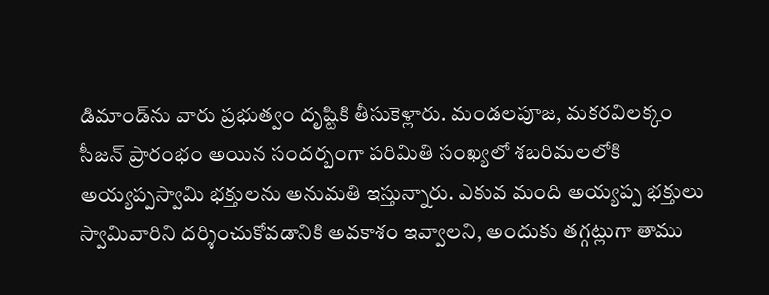డిమాండ్‌ను వారు ప్రభుత్వం దృష్టికి తీసుకెళ్లారు. మండలపూజ, మకరవిలక్కం సీజన్ ప్రారంభం అయిన సందర్బంగా పరిమితి సంఖ్యలో శబరిమలలోకి అయ్యప్పస్వామి భక్తులను అనుమతి ఇస్తున్నారు. ఎకువ మంది అయ్యప్ప భక్తులు స్వామివారిని దర్శించుకోవడానికి అవకాశం ఇవ్వాలని, అందుకు తగ్గట్లుగా తాము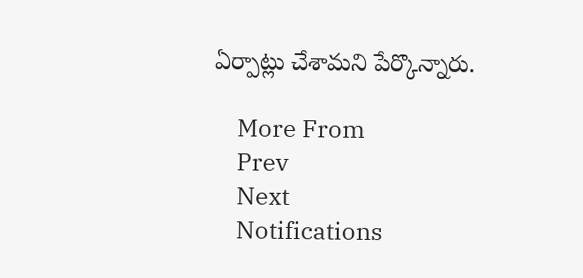ఏర్పాట్లు చేశామని పేర్కొన్నారు.

    More From
    Prev
    Next
    Notifications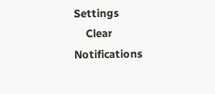Settings
    Clear Notifications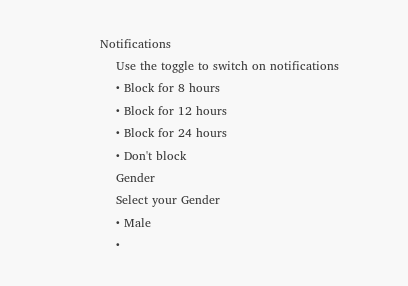Notifications
    Use the toggle to switch on notifications
    • Block for 8 hours
    • Block for 12 hours
    • Block for 24 hours
    • Don't block
    Gender
    Select your Gender
    • Male
    •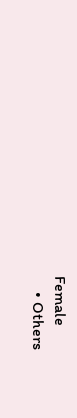Female
    • Others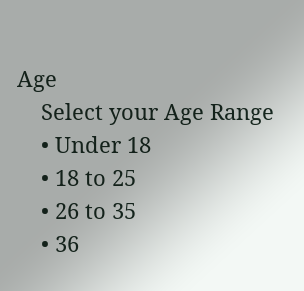Age
    Select your Age Range
    • Under 18
    • 18 to 25
    • 26 to 35
    • 36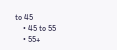to 45
    • 45 to 55
    • 55+